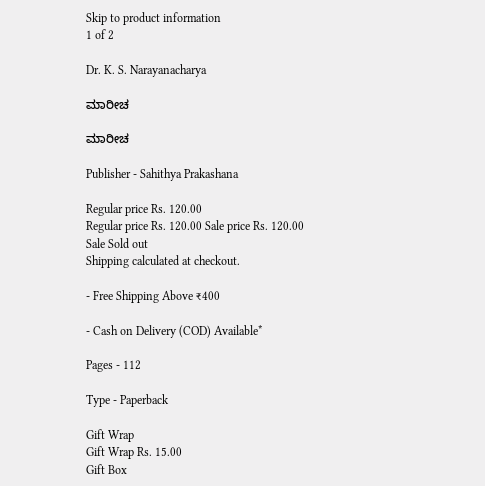Skip to product information
1 of 2

Dr. K. S. Narayanacharya

ಮಾರೀಚ

ಮಾರೀಚ

Publisher - Sahithya Prakashana

Regular price Rs. 120.00
Regular price Rs. 120.00 Sale price Rs. 120.00
Sale Sold out
Shipping calculated at checkout.

- Free Shipping Above ₹400

- Cash on Delivery (COD) Available*

Pages - 112

Type - Paperback

Gift Wrap
Gift Wrap Rs. 15.00
Gift Box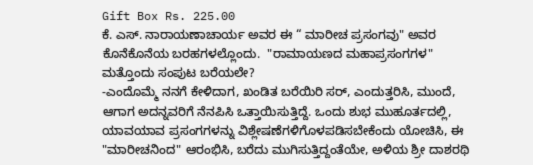Gift Box Rs. 225.00
ಕೆ. ಎಸ್. ನಾರಾಯಣಾಚಾರ್ಯ ಅವರ ಈ “ ಮಾರೀಚ ಪ್ರಸಂಗವು" ಅವರ ಕೊನೆಕೊನೆಯ ಬರಹಗಳಲ್ಲೊಂದು.  "ರಾಮಾಯಣದ ಮಹಾಪ್ರಸಂಗಗಳ" ಮತ್ತೊಂದು ಸಂಪುಟ ಬರೆಯಲೇ?
-ಎಂದೊಮ್ಮೆ ನನಗೆ ಕೇಳಿದಾಗ, ಖಂಡಿತ ಬರೆಯಿರಿ ಸರ್, ಎಂದುತ್ತರಿಸಿ, ಮುಂದೆ, ಆಗಾಗ ಅದನ್ನವರಿಗೆ ನೆನಪಿಸಿ ಒತ್ತಾಯಿಸುತ್ತಿದ್ದೆ. ಒಂದು ಶುಭ ಮುಹೂರ್ತದಲ್ಲಿ, ಯಾವಯಾವ ಪ್ರಸಂಗಗಳನ್ನು ವಿಶ್ಲೇಷಣೆಗಳಿಗೊಳಪಡಿಸಬೇಕೆಂದು ಯೋಚಿಸಿ, ಈ "ಮಾರೀಚನಿಂದ" ಆರಂಭಿಸಿ, ಬರೆದು ಮುಗಿಸುತ್ತಿದ್ದಂತೆಯೇ, ಅಳಿಯ ಶ್ರೀ ದಾಶರಥಿ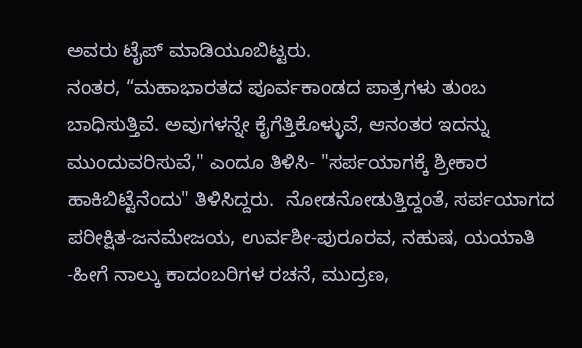ಅವರು ಟೈಪ್ ಮಾಡಿಯೂಬಿಟ್ಟರು.
ನಂತರ, “ಮಹಾಭಾರತದ ಪೂರ್ವಕಾಂಡದ ಪಾತ್ರಗಳು ತುಂಬ ಬಾಧಿಸುತ್ತಿವೆ. ಅವುಗಳನ್ನೇ ಕೈಗೆತ್ತಿಕೊಳ್ಳುವೆ, ಆನಂತರ ಇದನ್ನು ಮುಂದುವರಿಸುವೆ," ಎಂದೂ ತಿಳಿಸಿ- "ಸರ್ಪಯಾಗಕ್ಕೆ ಶ್ರೀಕಾರ ಹಾಕಿಬಿಟ್ಟೆನೆಂದು" ತಿಳಿಸಿದ್ದರು.  ನೋಡನೋಡುತ್ತಿದ್ದಂತೆ, ಸರ್ಪಯಾಗದ ಪರೀಕ್ಷಿತ-ಜನಮೇಜಯ, ಉರ್ವಶೀ-ಪುರೂರವ, ನಹುಷ, ಯಯಾತಿ -ಹೀಗೆ ನಾಲ್ಕು ಕಾದಂಬರಿಗಳ ರಚನೆ, ಮುದ್ರಣ,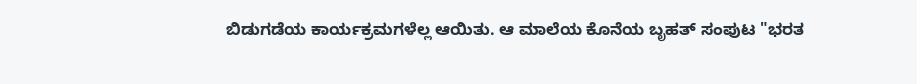ಬಿಡುಗಡೆಯ ಕಾರ್ಯಕ್ರಮಗಳೆಲ್ಲ ಆಯಿತು. ಆ ಮಾಲೆಯ ಕೊನೆಯ ಬೃಹತ್ ಸಂಪುಟ "ಭರತ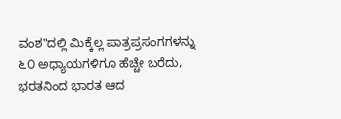ವಂಶ"ದಲ್ಲಿ ಮಿಕ್ಕೆಲ್ಲ ಪಾತ್ರಪ್ರಸಂಗಗಳನ್ನು ೬೦ ಅಧ್ಯಾಯಗಳಿಗೂ ಹೆಚ್ಚೇ ಬರೆದು, ಭರತನಿಂದ ಭಾರತ ಆದ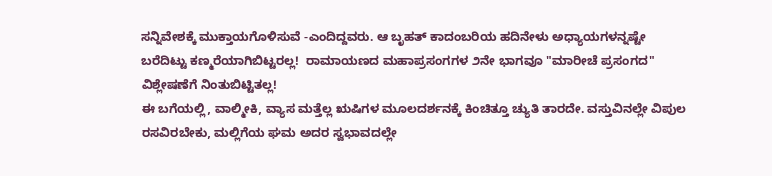ಸನ್ನಿವೇಶಕ್ಕೆ ಮುಕ್ತಾಯಗೊಳಿಸುವೆ -ಎಂದಿದ್ದವರು. ಆ ಬೃಹತ್ ಕಾದಂಬರಿಯ ಹದಿನೇಳು ಅಧ್ಯಾಯಗಳನ್ನಷ್ಟೇ ಬರೆದಿಟ್ಟು ಕಣ್ಮರೆಯಾಗಿಬಿಟ್ಟರಲ್ಲ!  ರಾಮಾಯಣದ ಮಹಾಪ್ರಸಂಗಗಳ ೨ನೇ ಭಾಗವೂ "ಮಾರೀಚೆ ಪ್ರಸಂಗದ" ವಿಶ್ಲೇಷಣೆಗೆ ನಿಂತುಬಿಟ್ಟಿತಲ್ಲ!
ಈ ಬಗೆಯಲ್ಲಿ, ವಾಲ್ಮೀಕಿ, ವ್ಯಾಸ ಮತ್ತೆಲ್ಲ ಋಷಿಗಳ ಮೂಲದರ್ಶನಕ್ಕೆ ಕಿಂಚಿತ್ತೂ ಚ್ಯುತಿ ತಾರದೇ. ವಸ್ತುವಿನಲ್ಲೇ ವಿಪುಲ ರಸವಿರಬೇಕು, ಮಲ್ಲಿಗೆಯ ಘಮ ಅದರ ಸ್ವಭಾವದಲ್ಲೇ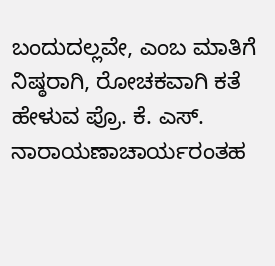ಬಂದುದಲ್ಲವೇ, ಎಂಬ ಮಾತಿಗೆ ನಿಷ್ಠರಾಗಿ, ರೋಚಕವಾಗಿ ಕತೆ ಹೇಳುವ ಪ್ರೊ. ಕೆ. ಎಸ್.  ನಾರಾಯಣಾಚಾರ್ಯರಂತಹ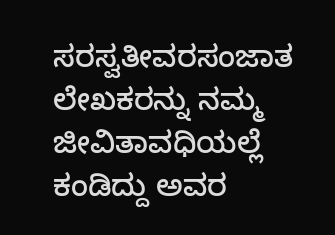ಸರಸ್ವತೀವರಸಂಜಾತ ಲೇಖಕರನ್ನು ನಮ್ಮ ಜೀವಿತಾವಧಿಯಲ್ಲೆ ಕಂಡಿದ್ದು ಅವರ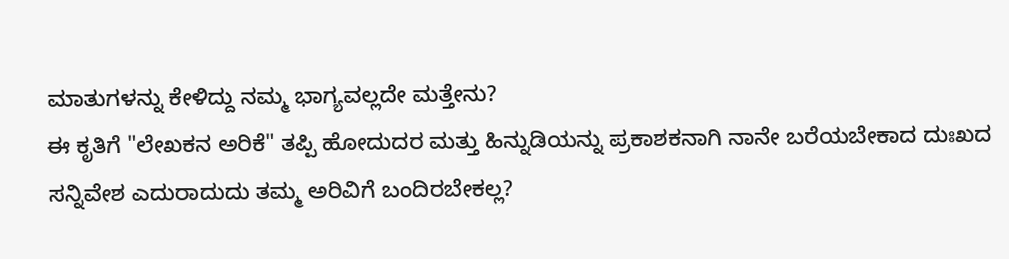ಮಾತುಗಳನ್ನು ಕೇಳಿದ್ದು ನಮ್ಮ ಭಾಗ್ಯವಲ್ಲದೇ ಮತ್ತೇನು?
ಈ ಕೃತಿಗೆ "ಲೇಖಕನ ಅರಿಕೆ" ತಪ್ಪಿ ಹೋದುದರ ಮತ್ತು ಹಿನ್ನುಡಿಯನ್ನು ಪ್ರಕಾಶಕನಾಗಿ ನಾನೇ ಬರೆಯಬೇಕಾದ ದುಃಖದ ಸನ್ನಿವೇಶ ಎದುರಾದುದು ತಮ್ಮ ಅರಿವಿಗೆ ಬಂದಿರಬೇಕಲ್ಲ?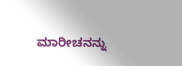ಮಾರೀಚನನ್ನು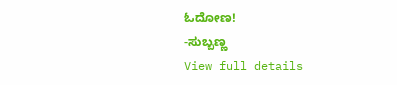ಓದೋಣ!
-ಸುಬ್ಬಣ್ಣ
View full details